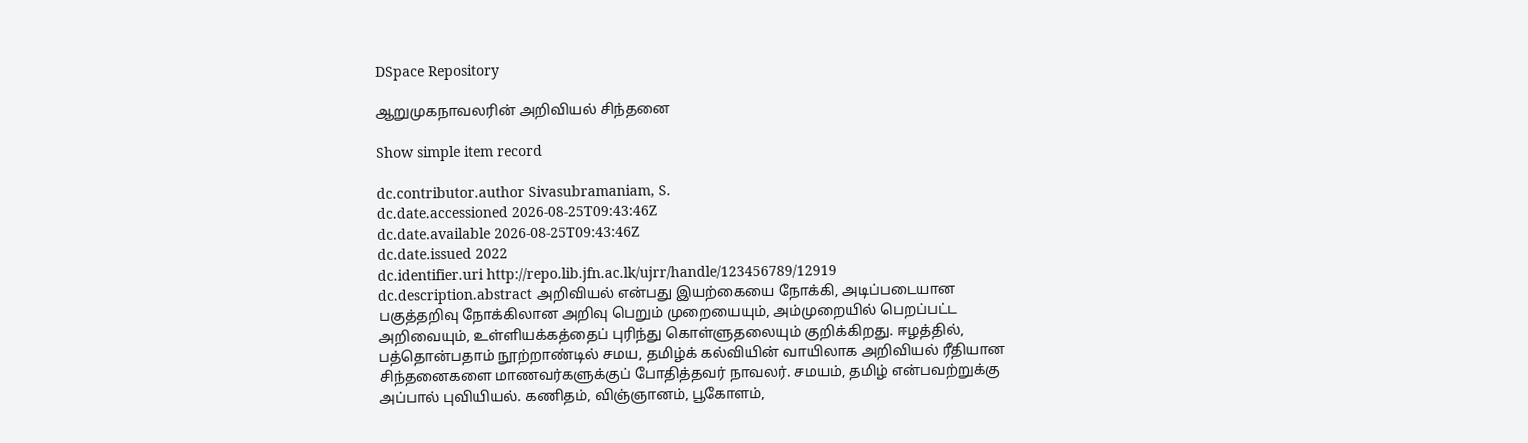DSpace Repository

ஆறுமுகநாவலரின் அறிவியல் சிந்தனை

Show simple item record

dc.contributor.author Sivasubramaniam, S.
dc.date.accessioned 2026-08-25T09:43:46Z
dc.date.available 2026-08-25T09:43:46Z
dc.date.issued 2022
dc.identifier.uri http://repo.lib.jfn.ac.lk/ujrr/handle/123456789/12919
dc.description.abstract அறிவியல் என்பது இயற்கையை நோக்கி, அடிப்படையான பகுத்தறிவு நோக்கிலான அறிவு பெறும் முறையையும், அம்முறையில் பெறப்பட்ட அறிவையும், உள்ளியக்கத்தைப் புரிந்து கொள்ளுதலையும் குறிக்கிறது. ஈழத்தில், பத்தொன்பதாம் நூற்றாண்டில் சமய, தமிழ்க் கல்வியின் வாயிலாக அறிவியல் ரீதியான சிந்தனைகளை மாணவர்களுக்குப் போதித்தவர் நாவலர். சமயம், தமிழ் என்பவற்றுக்கு அப்பால் புவியியல். கணிதம், விஞ்ஞானம், பூகோளம்,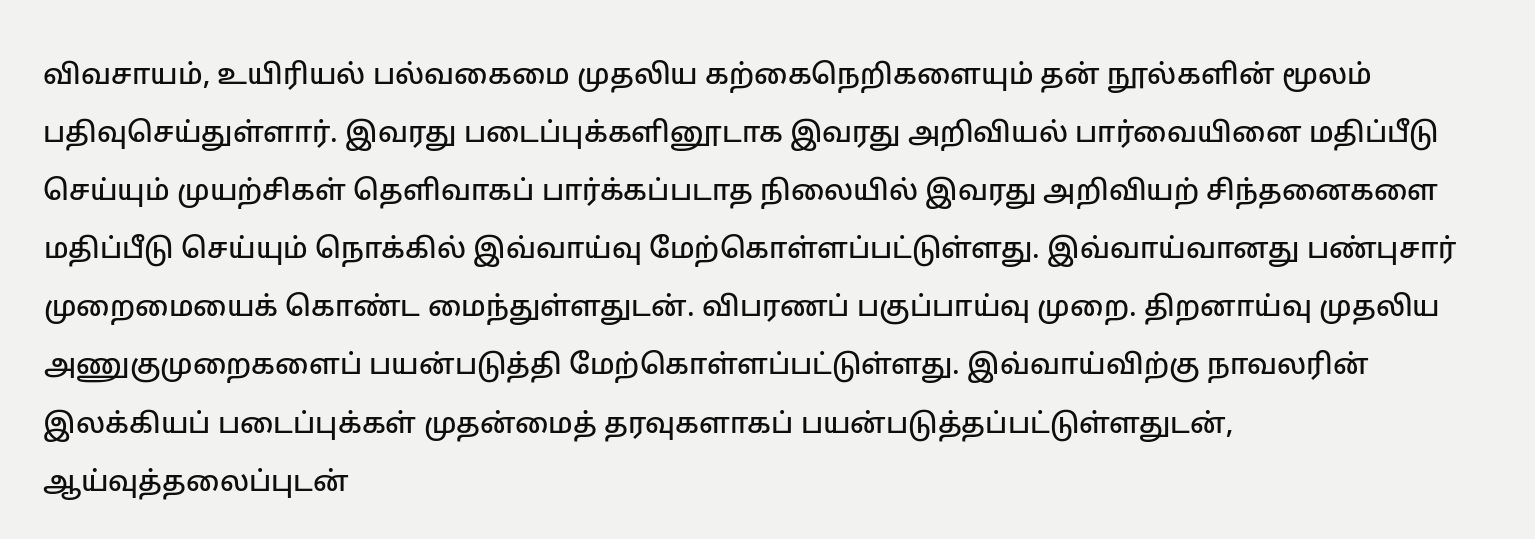விவசாயம், உயிரியல் பல்வகைமை முதலிய கற்கைநெறிகளையும் தன் நூல்களின் மூலம் பதிவுசெய்துள்ளார். இவரது படைப்புக்களினூடாக இவரது அறிவியல் பார்வையினை மதிப்பீடு செய்யும் முயற்சிகள் தெளிவாகப் பார்க்கப்படாத நிலையில் இவரது அறிவியற் சிந்தனைகளை மதிப்பீடு செய்யும் நொக்கில் இவ்வாய்வு மேற்கொள்ளப்பட்டுள்ளது. இவ்வாய்வானது பண்புசார் முறைமையைக் கொண்ட மைந்துள்ளதுடன். விபரணப் பகுப்பாய்வு முறை. திறனாய்வு முதலிய அணுகுமுறைகளைப் பயன்படுத்தி மேற்கொள்ளப்பட்டுள்ளது. இவ்வாய்விற்கு நாவலரின் இலக்கியப் படைப்புக்கள் முதன்மைத் தரவுகளாகப் பயன்படுத்தப்பட்டுள்ளதுடன், ஆய்வுத்தலைப்புடன்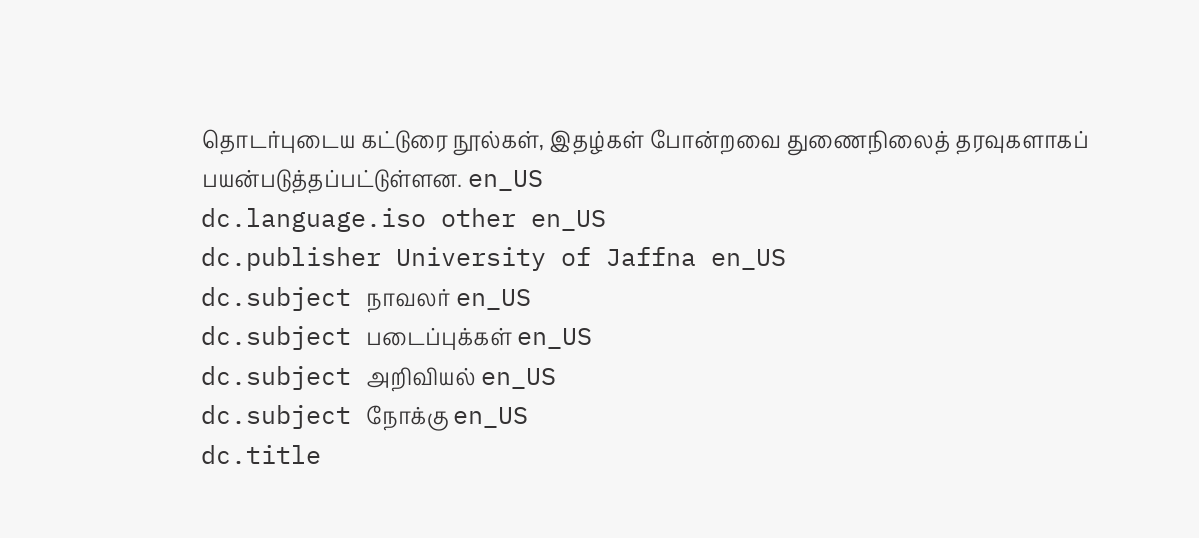தொடர்புடைய கட்டுரை நூல்கள், இதழ்கள் போன்றவை துணைநிலைத் தரவுகளாகப் பயன்படுத்தப்பட்டுள்ளன. en_US
dc.language.iso other en_US
dc.publisher University of Jaffna en_US
dc.subject நாவலர் en_US
dc.subject படைப்புக்கள் en_US
dc.subject அறிவியல் en_US
dc.subject நோக்கு en_US
dc.title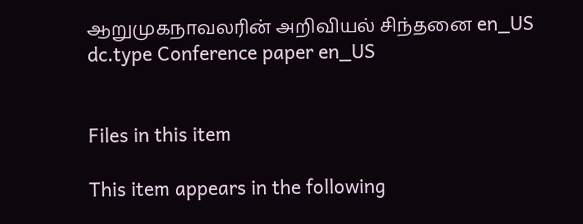ஆறுமுகநாவலரின் அறிவியல் சிந்தனை en_US
dc.type Conference paper en_US


Files in this item

This item appears in the following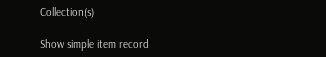Collection(s)

Show simple item record